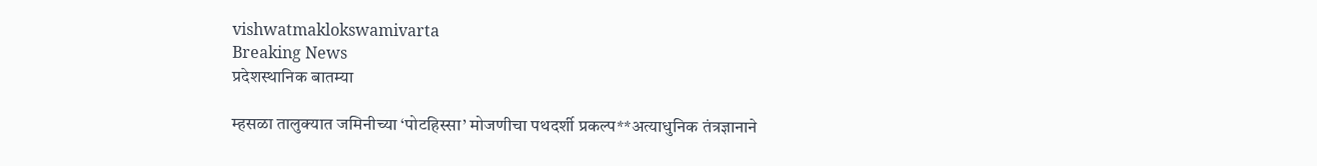vishwatmaklokswamivarta
Breaking News
प्रदेशस्थानिक बातम्या

म्हसळा तालुक्यात जमिनीच्या ‘पोटहिस्सा’ मोजणीचा पथदर्शी प्रकल्प**अत्याधुनिक तंत्रज्ञानाने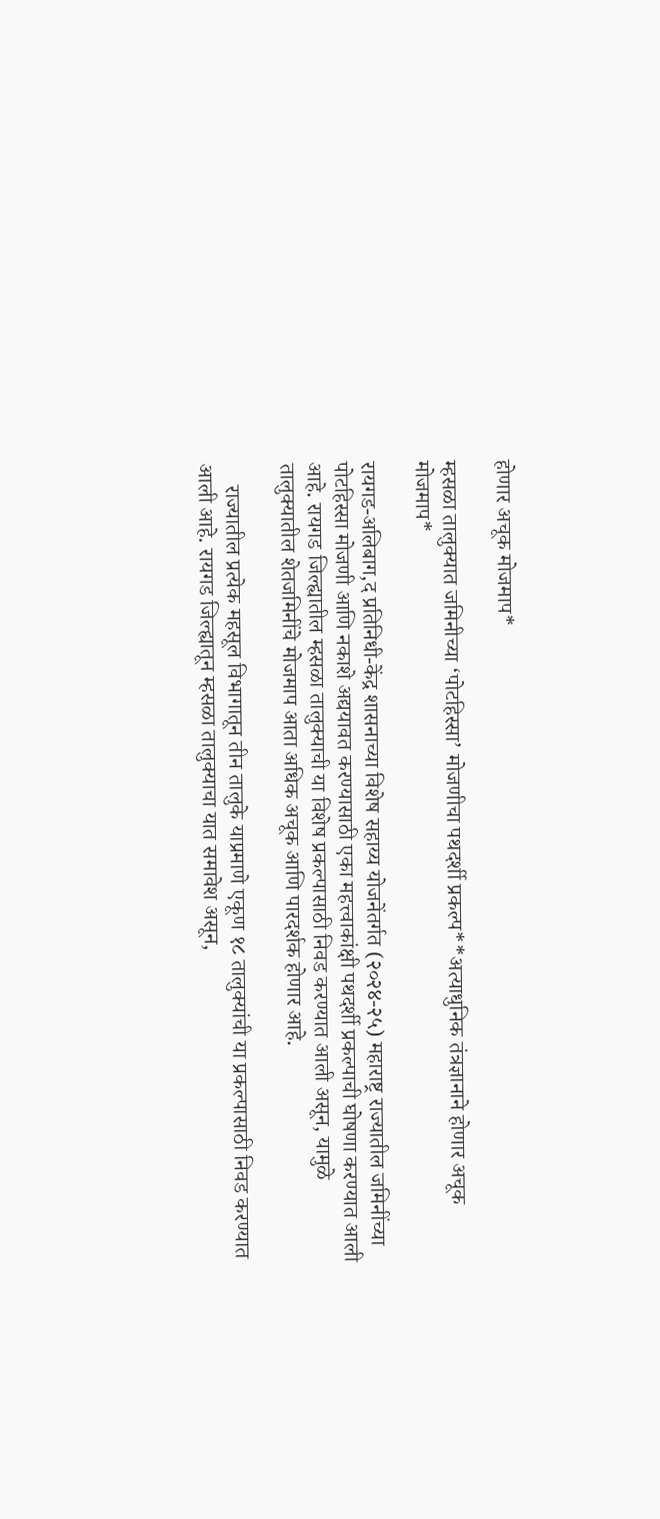होणार अचूक मोजमाप*

म्हसळा तालुक्यात जमिनीच्या ‘पोटहिस्सा’ मोजणीचा पथदर्शी प्रकल्प**अत्याधुनिक तंत्रज्ञानाने होणार अचूक मोजमाप*

रायगड-अलिबाग,द प्रतिनिधी-केंद्र शासनाच्या विशेष सहाय्य योजनेंतर्गत (२०२४-२५) महाराष्ट्र राज्यातील जमिनींच्या पोटहिस्सा मोजणी आणि नकाशे अद्ययावत करण्यासाठी एका महत्त्वाकांक्षी पथदर्शी प्रकल्पाची घोषणा करण्यात आली आहे. रायगड जिल्ह्यातील म्हसळा तालुक्याची या विशेष प्रकल्पासाठी निवड करण्यात आली असून, यामुळे तालुक्यातील शेतजमिनींचे मोजमाप आता अधिक अचूक आणि पारदर्शक होणार आहे.

    राज्यातील प्रत्येक महसूल विभागातून तीन तालुके याप्रमाणे एकूण १८ तालुक्यांची या प्रकल्पासाठी निवड करण्यात आली आहे. रायगड जिल्ह्यातून म्हसळा तालुक्याचा यात समावेश असून,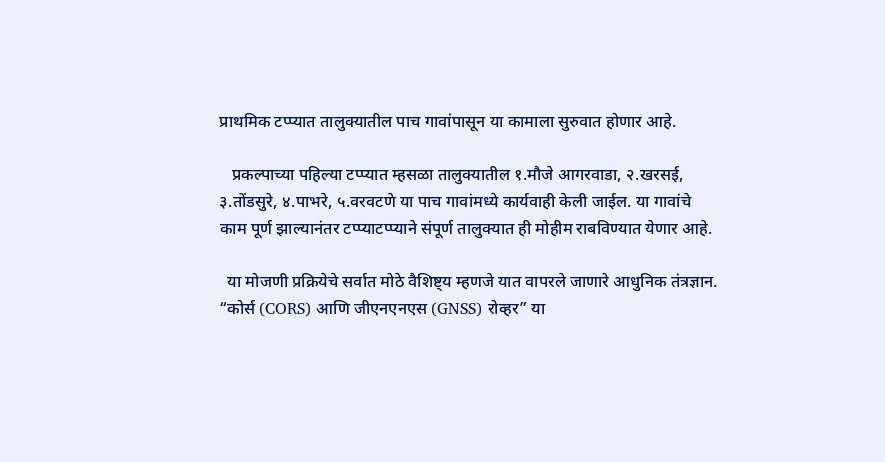प्राथमिक टप्प्यात तालुक्यातील पाच गावांपासून या कामाला सुरुवात होणार आहे.

   प्रकल्पाच्या पहिल्या टप्प्यात म्हसळा तालुक्यातील १.मौजे आगरवाडा, २.खरसई, ३.तोंडसुरे, ४.पाभरे, ५.वरवटणे या पाच गावांमध्ये कार्यवाही केली जाईल. या गावांचे काम पूर्ण झाल्यानंतर टप्प्याटप्प्याने संपूर्ण तालुक्यात ही मोहीम राबविण्यात येणार आहे.

  या मोजणी प्रक्रियेचे सर्वात मोठे वैशिष्ट्य म्हणजे यात वापरले जाणारे आधुनिक तंत्रज्ञान. “कोर्स (CORS) आणि जीएनएनएस (GNSS) रोव्हर” या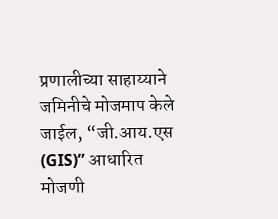प्रणालीच्या साहाय्याने जमिनीचे मोजमाप केले जाईल, “जी.आय.एस (GIS)” आधारित मोजणी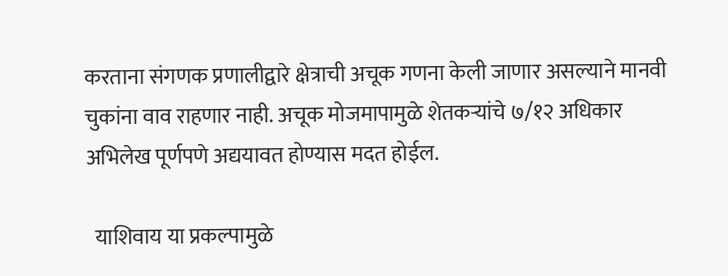करताना संगणक प्रणालीद्वारे क्षेत्राची अचूक गणना केली जाणार असल्याने मानवी चुकांना वाव राहणार नाही. अचूक मोजमापामुळे शेतकऱ्यांचे ७/१२ अधिकार अभिलेख पूर्णपणे अद्ययावत होण्यास मदत होईल.

  याशिवाय या प्रकल्पामुळे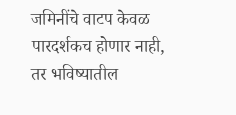जमिनींचे वाटप केवळ पारदर्शकच होणार नाही, तर भविष्यातील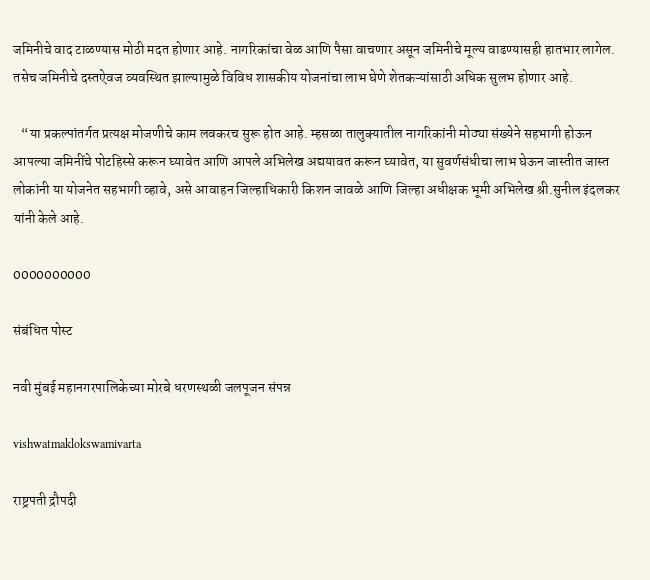जमिनीचे वाद टाळण्यास मोठी मदत होणार आहे. नागरिकांचा वेळ आणि पैसा वाचणार असून जमिनीचे मूल्य वाढण्यासही हातभार लागेल. तसेच जमिनीचे दस्तऐवज व्यवस्थित झाल्यामुळे विविध शासकीय योजनांचा लाभ घेणे शेतकऱ्यांसाठी अधिक सुलभ होणार आहे.

   “या प्रकल्पांतर्गत प्रत्यक्ष मोजणीचे काम लवकरच सुरू होत आहे. म्हसळा तालुक्यातील नागरिकांनी मोठ्या संख्येने सहभागी होऊन आपल्या जमिनींचे पोटहिस्से करून घ्यावेत आणि आपले अभिलेख अद्ययावत करून घ्यावेत, या सुवर्णसंधीचा लाभ घेऊन जास्तीत जास्त लोकांनी या योजनेत सहभागी व्हावे, असे आवाहन जिल्हाधिकारी किशन जावळे आणि जिल्हा अधीक्षक भूमी अभिलेख श्री.सुनील इंदलकर यांनी केले आहे.

0000000000

संबंधित पोस्ट

नवी मुंबई महानगरपालिकेच्या मोरबे धरणस्थळी जलपूजन संपन्न

vishwatmaklokswamivarta

राष्ट्रपती द्रौपदी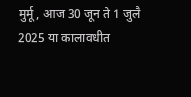मुर्मू, आज 30 जून ते 1 जुलै 2025 या कालावधीत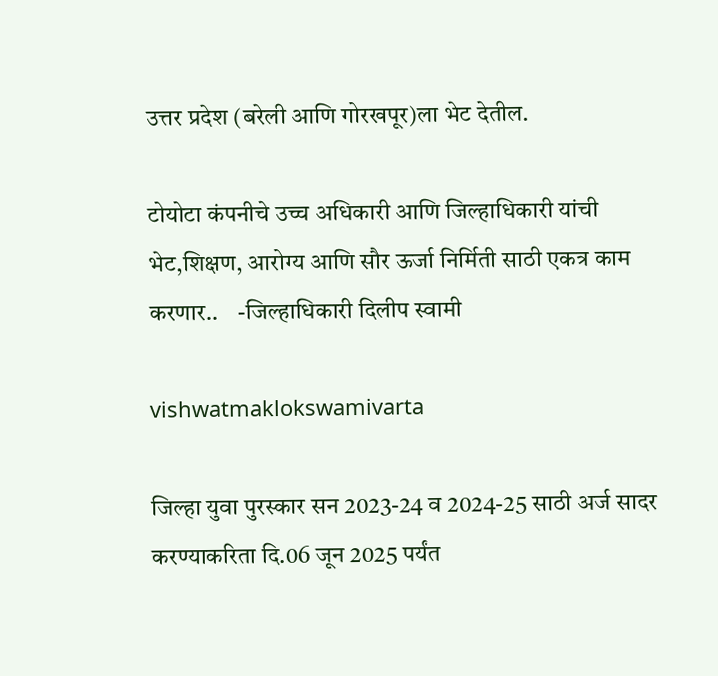उत्तर प्रदेश (बरेली आणि गोरखपूर)ला भेट देतील.

टोयोटा कंपनीचे उच्च अधिकारी आणि जिल्हाधिकारी यांची भेट,शिक्षण, आरोग्य आणि सौर ऊर्जा निर्मिती साठी एकत्र काम करणार..    -जिल्हाधिकारी दिलीप स्वामी

vishwatmaklokswamivarta

जिल्हा युवा पुरस्कार सन 2023-24 व 2024-25 साठी अर्ज सादर करण्याकरिता दि.06 जून 2025 पर्यंत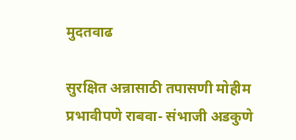मुदतवाढ

सुरक्षित अन्नासाठी तपासणी मोहीम प्रभावीपणे राबवा- संभाजी अडकुणे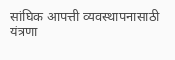सांघिक आपत्ती व्यवस्थापनासाठी यंत्रणा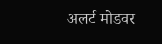अलर्ट मोडवर